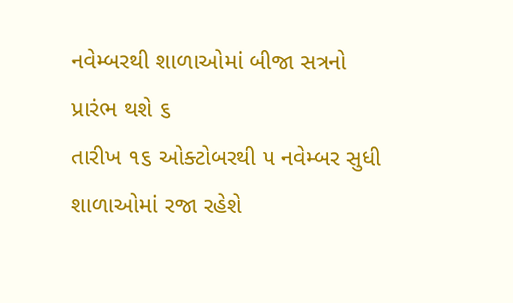નવેમ્બરથી શાળાઓમાં બીજા સત્રનો પ્રારંભ થશે ૬
તારીખ ૧૬ ઓક્ટોબરથી ૫ નવેમ્બર સુધી શાળાઓમાં રજા રહેશે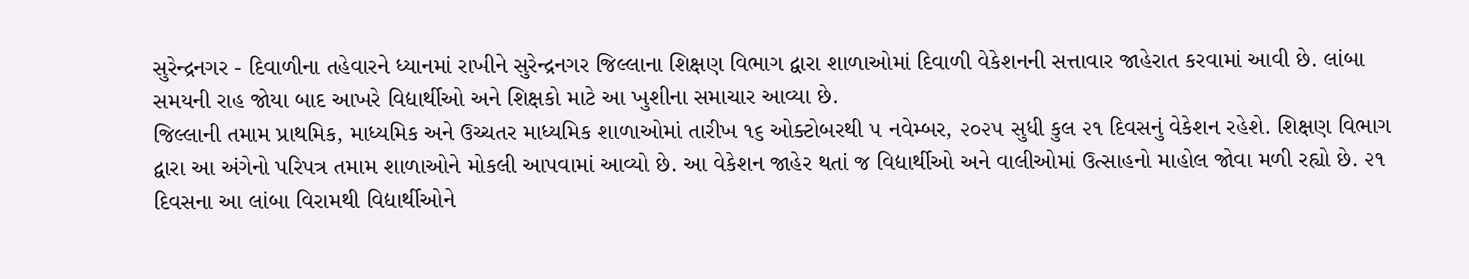સુરેન્દ્રનગર - દિવાળીના તહેવારને ધ્યાનમાં રાખીને સુરેન્દ્રનગર જિલ્લાના શિક્ષણ વિભાગ દ્વારા શાળાઓમાં દિવાળી વેકેશનની સત્તાવાર જાહેરાત કરવામાં આવી છે. લાંબા સમયની રાહ જોયા બાદ આખરે વિદ્યાર્થીઓ અને શિક્ષકો માટે આ ખુશીના સમાચાર આવ્યા છે.
જિલ્લાની તમામ પ્રાથમિક, માધ્યમિક અને ઉચ્ચતર માધ્યમિક શાળાઓમાં તારીખ ૧૬ ઓક્ટોબરથી ૫ નવેમ્બર, ૨૦૨૫ સુધી કુલ ૨૧ દિવસનું વેકેશન રહેશે. શિક્ષણ વિભાગ દ્વારા આ અંગેનો પરિપત્ર તમામ શાળાઓને મોકલી આપવામાં આવ્યો છે. આ વેકેશન જાહેર થતાં જ વિદ્યાર્થીઓ અને વાલીઓમાં ઉત્સાહનો માહોલ જોવા મળી રહ્યો છે. ૨૧ દિવસના આ લાંબા વિરામથી વિદ્યાર્થીઓને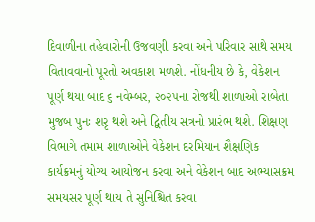દિવાળીના તહેવારોની ઉજવણી કરવા અને પરિવાર સાથે સમય વિતાવવાનો પૂરતો અવકાશ મળશે. નોંધનીય છે કે, વેકેશન પૂર્ણ થયા બાદ ૬ નવેમ્બર, ૨૦૨૫ના રોજથી શાળાઓ રાબેતા મુજબ પુનઃ શરૃ થશે અને દ્વિતીય સત્રનો પ્રારંભ થશે. શિક્ષણ વિભાગે તમામ શાળાઓને વેકેશન દરમિયાન શૈક્ષણિક કાર્યક્રમનું યોગ્ય આયોજન કરવા અને વેકેશન બાદ અભ્યાસક્રમ સમયસર પૂર્ણ થાય તે સુનિશ્ચિત કરવા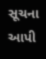સૂચના આપી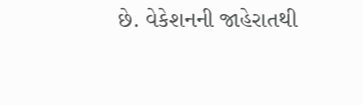છે. વેકેશનની જાહેરાતથી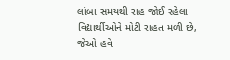લાંબા સમયથી રાહ જોઈ રહેલા વિદ્યાર્થીઓને મોટી રાહત મળી છે, જેઓ હવે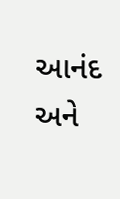આનંદ અને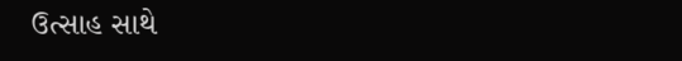ઉત્સાહ સાથે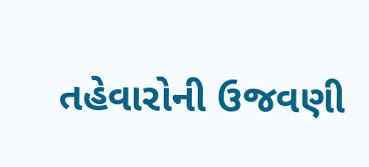તહેવારોની ઉજવણી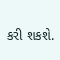કરી શકશે.